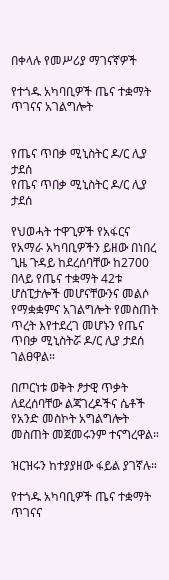በቀላሉ የመሥሪያ ማገናኛዎች

የተጎዱ አካባቢዎች ጤና ተቋማት ጥገናና አገልግሎት


የጤና ጥበቃ ሚኒስትር ዶ/ር ሊያ ታደሰ
የጤና ጥበቃ ሚኒስትር ዶ/ር ሊያ ታደሰ

የህወሓት ተዋጊዎች የአፋርና የአማራ አካባቢዎችን ይዘው በነበረ ጊዜ ጉዳይ ከደረሰባቸው ከ2700 በላይ የጤና ተቋማት 42ቱ ሆስፒታሎች መሆናቸውንና መልሶ የማቋቋምና አገልግሎት የመስጠት ጥረት እየተደረገ መሆኑን የጤና ጥበቃ ሚኒስትሯ ዶ/ር ሊያ ታደሰ ገልፀዋል።

በጦርነቱ ወቅት ፆታዊ ጥቃት ለደረሰባቸው ልጃገረዶችና ሴቶች የአንድ መስኮት አግልግሎት መስጠት መጀመሩንም ተናግረዋል።

ዝርዝሩን ከተያያዘው ፋይል ያገኛሉ።

የተጎዱ አካባቢዎች ጤና ተቋማት ጥገናና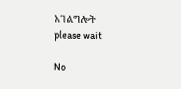አገልግሎት
please wait

No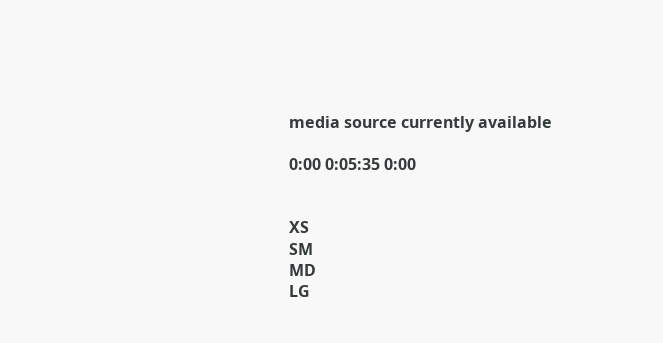media source currently available

0:00 0:05:35 0:00


XS
SM
MD
LG